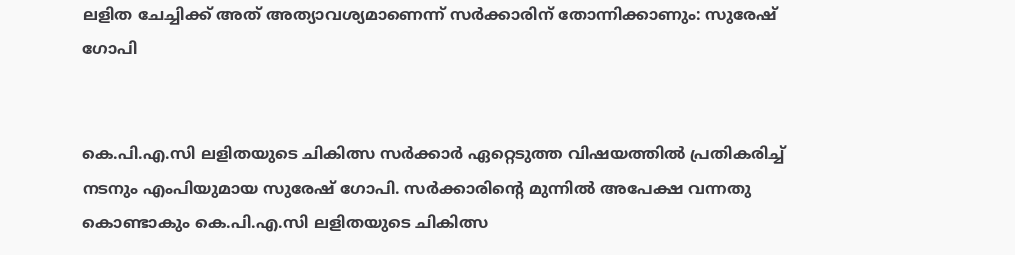ലളിത ചേച്ചിക്ക് അത് അത്യാവശ്യമാണെന്ന് സര്‍ക്കാരിന് തോന്നിക്കാണും: സുരേഷ് ഗോപി


കെ.പി.എ.സി ലളിതയുടെ ചികിത്സ സര്‍ക്കാര്‍ ഏറ്റെടുത്ത വിഷയത്തില്‍ പ്രതികരിച്ച് നടനും എംപിയുമായ സുരേഷ് ഗോപി. സര്‍ക്കാരിന്റെ മുന്നില്‍ അപേക്ഷ വന്നതു കൊണ്ടാകും കെ.പി.എ.സി ലളിതയുടെ ചികിത്സ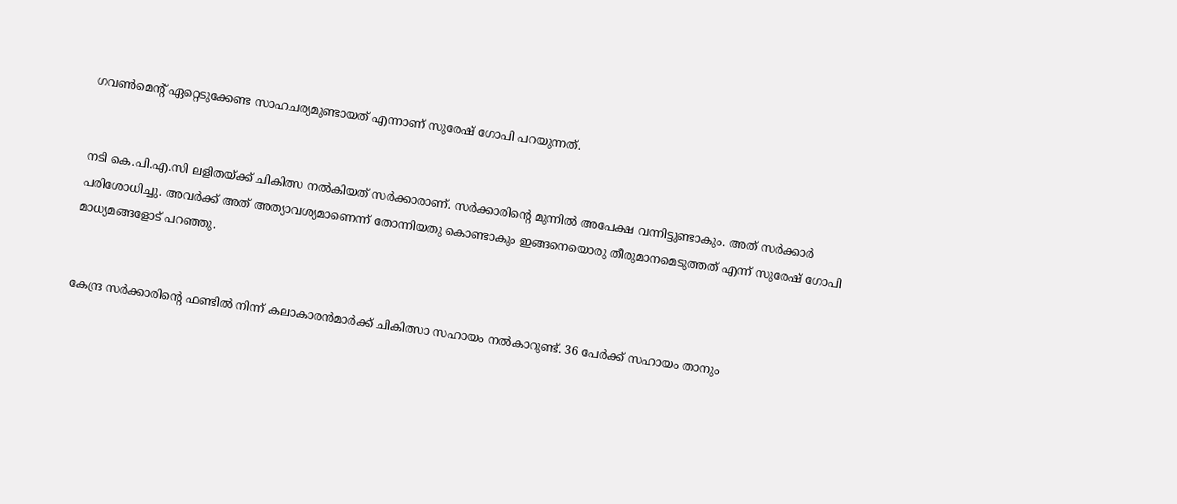ഗവണ്‍മെന്റ് ഏറ്റെടുക്കേണ്ട സാഹചര്യമുണ്ടായത് എന്നാണ് സുരേഷ് ഗോപി പറയുന്നത്.


നടി കെ.പി.എ.സി ലളിതയ്ക്ക് ചികിത്സ നല്‍കിയത് സര്‍ക്കാരാണ്. സര്‍ക്കാരിന്റെ മുന്നില്‍ അപേക്ഷ വന്നിട്ടുണ്ടാകും. അത് സര്‍ക്കാര്‍ പരിശോധിച്ചു. അവര്‍ക്ക് അത് അത്യാവശ്യമാണെന്ന് തോന്നിയതു കൊണ്ടാകും ഇങ്ങനെയൊരു തീരുമാനമെടുത്തത് എന്ന് സുരേഷ് ഗോപി മാധ്യമങ്ങളോട് പറഞ്ഞു.


കേന്ദ്ര സര്‍ക്കാരിന്റെ ഫണ്ടില്‍ നിന്ന് കലാകാരന്‍മാര്‍ക്ക് ചികിത്സാ സഹായം നല്‍കാറുണ്ട്. 36 പേര്‍ക്ക് സഹായം താനും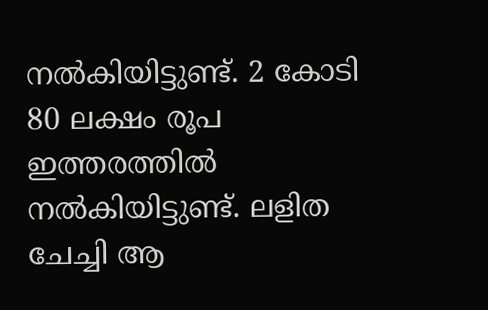നല്‍കിയിട്ടുണ്ട്. 2 കോടി 80 ലക്ഷം രൂപ ഇത്തരത്തില്‍ നല്‍കിയിട്ടുണ്ട്. ലളിത ചേച്ചി ആ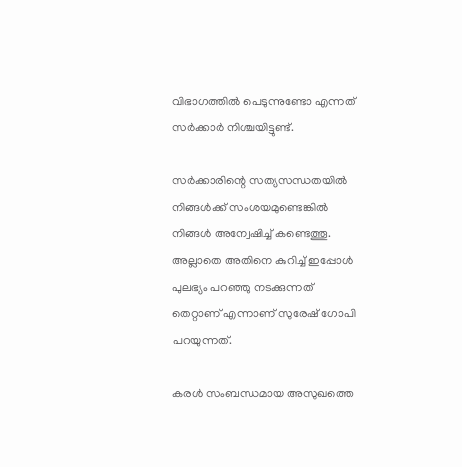വിഭാഗത്തില്‍ പെടുന്നുണ്ടോ എന്നത് സര്‍ക്കാര്‍ നിശ്ചയിട്ടുണ്ട്.

സര്‍ക്കാരിന്റെ സത്യസന്ധതയില്‍ നിങ്ങള്‍ക്ക് സംശയമുണ്ടെങ്കില്‍ നിങ്ങള്‍ അന്വേഷിച്ച് കണ്ടെത്തൂ. അല്ലാതെ അതിനെ കുറിച്ച് ഇപ്പോള്‍ പുലഭ്യം പറഞ്ഞു നടക്കുന്നത് തെറ്റാണ് എന്നാണ് സുരേഷ് ഗോപി പറയുന്നത്.

കരള്‍ സംബന്ധമായ അസുഖത്തെ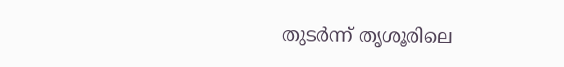തുടര്‍ന്ന് തൃശൂരിലെ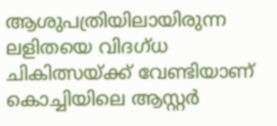ആശുപത്രിയിലായിരുന്ന ലളിതയെ വിദഗ്ധ ചികിത്സയ്ക്ക് വേണ്ടിയാണ് കൊച്ചിയിലെ ആസ്റ്റര്‍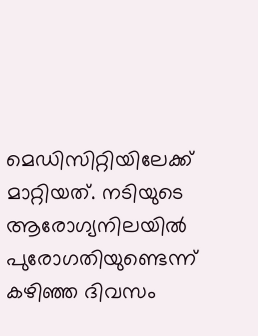മെഡിസിറ്റിയിലേക്ക് മാറ്റിയത്. നടിയുടെ ആരോഗ്യനിലയില്‍ പുരോഗതിയുണ്ടെന്ന് കഴിഞ്ഞ ദിവസം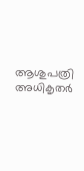ആശുപത്രി അധികൃതര്‍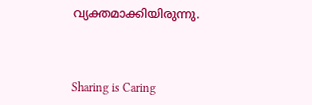വ്യക്തമാക്കിയിരുന്നു.



Sharing is Caring